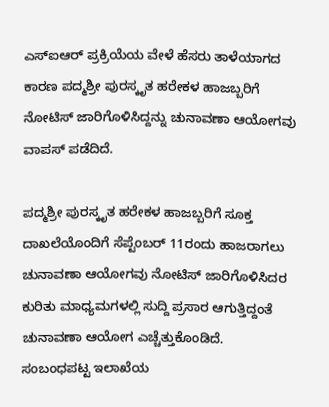ಎಸ್ಐಆರ್ ಪ್ರಕ್ರಿಯೆಯ ವೇಳೆ ಹೆಸರು ತಾಳೆಯಾಗದ ಕಾರಣ ಪದ್ಮಶ್ರೀ ಪುರಸ್ಕೃತ ಹರೇಕಳ ಹಾಜಬ್ಬರಿಗೆ ನೋಟಿಸ್ ಜಾರಿಗೊಳಿಸಿದ್ದನ್ನು ಚುನಾವಣಾ ಆಯೋಗವು ವಾಪಸ್ ಪಡೆದಿದೆ.

ಪದ್ಮಶ್ರೀ ಪುರಸ್ಕೃತ ಹರೇಕಳ ಹಾಜಬ್ಬರಿಗೆ ಸೂಕ್ತ ದಾಖಲೆಯೊಂದಿಗೆ ಸೆಪ್ಟೆಂಬರ್ 11ರಂದು ಹಾಜರಾಗಲು ಚುನಾವಣಾ ಆಯೋಗವು ನೋಟಿಸ್ ಜಾರಿಗೊಳಿಸಿದರ ಕುರಿತು ಮಾಧ್ಯಮಗಳಲ್ಲಿ ಸುದ್ದಿ ಪ್ರಸಾರ ಆಗುತ್ತಿದ್ದಂತೆ ಚುನಾವಣಾ ಆಯೋಗ ಎಚ್ಚೆತ್ತುಕೊಂಡಿದೆ.
ಸಂಬಂಧಪಟ್ಟ ಇಲಾಖೆಯ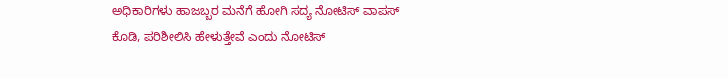ಅಧಿಕಾರಿಗಳು ಹಾಜಬ್ಬರ ಮನೆಗೆ ಹೋಗಿ ಸದ್ಯ ನೋಟಿಸ್ ವಾಪಸ್ ಕೊಡಿ, ಪರಿಶೀಲಿಸಿ ಹೇಳುತ್ತೇವೆ ಎಂದು ನೋಟಿಸ್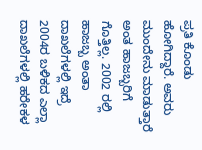ಪ್ರತಿ ಕೊಂಡು ಹೋಗಿದ್ದಾರೆ. ಅವರು ಮುಂದೇನು ಮಾಡುತ್ತಾರೆ ಅಂತ ಹಾಜಬ್ಬರಿಗೆ ಗೊತ್ತಿಲ್ಲ. 2002 ರಲ್ಲಿ ಹಾಜಬ್ಬ ಅಂತಾ ದಾಖಲೆಗಳಲ್ಲಿ ಇದ್ರೆ 2004ರ ಬಳಿಕದ ಎಲ್ಲಾ ದಾಖಲೆಗಳಲ್ಲಿ ಹರೇಕಳ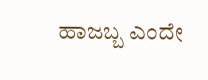ಹಾಜಬ್ಬ ಎಂದೇ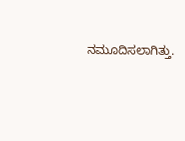ನಮೂದಿಸಲಾಗಿತ್ತು.